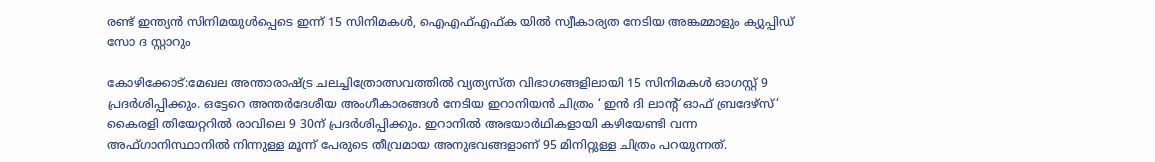രണ്ട് ഇന്ത്യൻ സിനിമയുൾപ്പെടെ ഇന്ന് 15 സിനിമകള്‍, ഐഎഫ്എഫ്ക യിൽ സ്വീകാര്യത നേടിയ അങ്കമ്മാളും ക്യുപ്പിഡ് സോ ദ സ്റ്റാറും

കോഴിക്കോട്:മേഖല അന്താരാഷ്ട്ര ചലച്ചിത്രോത്സവത്തില്‍ വ്യത്യസ്ത വിഭാഗങ്ങളിലായി 15 സിനിമകള്‍ ഓഗസ്റ്റ് 9 പ്രദര്‍ശിപ്പിക്കും. ഒട്ടേറെ അന്തര്‍ദേശീയ അംഗീകാരങ്ങള്‍ നേടിയ ഇറാനിയന്‍ ചിത്രം ‘ ഇന്‍ ദി ലാന്റ് ഓഫ് ബ്രദേഴ്‌സ്’ കൈരളി തിയേറ്ററില്‍ രാവിലെ 9 30ന് പ്രദര്‍ശിപ്പിക്കും. ഇറാനില്‍ അഭയാര്‍ഥികളായി കഴിയേണ്ടി വന്ന അഫ്ഗാനിസ്ഥാനില്‍ നിന്നുള്ള മൂന്ന് പേരുടെ തീവ്രമായ അനുഭവങ്ങളാണ് 95 മിനിറ്റുള്ള ചിത്രം പറയുന്നത്.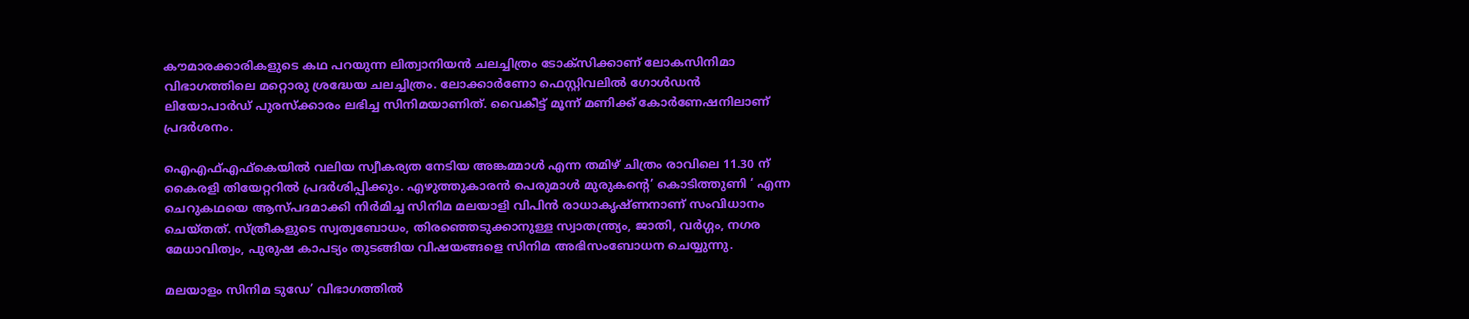കൗമാരക്കാരികളുടെ കഥ പറയുന്ന ലിത്വാനിയന്‍ ചലച്ചിത്രം ടോക്‌സിക്കാണ് ലോകസിനിമാ വിഭാഗത്തിലെ മറ്റൊരു ശ്രദ്ധേയ ചലച്ചിത്രം. ലോക്കാര്‍ണോ ഫെസ്റ്റിവലില്‍ ഗോള്‍ഡന്‍ ലിയോപാര്‍ഡ് പുരസ്‌ക്കാരം ലഭിച്ച സിനിമയാണിത്. വൈകീട്ട് മൂന്ന് മണിക്ക് കോര്‍ണേഷനിലാണ് പ്രദര്‍ശനം.

ഐഎഫ്എഫ്‌കെയില്‍ വലിയ സ്വീകര്യത നേടിയ അങ്കമ്മാള്‍ എന്ന തമിഴ് ചിത്രം രാവിലെ 11.30 ന് കൈരളി തിയേറ്ററില്‍ പ്രദര്‍ശിപ്പിക്കും. എഴുത്തുകാരന്‍ പെരുമാള്‍ മുരുകന്റെ’ കൊടിത്തുണി ‘ എന്ന ചെറുകഥയെ ആസ്പദമാക്കി നിര്‍മിച്ച സിനിമ മലയാളി വിപിന്‍ രാധാകൃഷ്ണനാണ് സംവിധാനം ചെയ്തത്. സ്ത്രീകളുടെ സ്വത്വബോധം, തിരഞ്ഞെടുക്കാനുള്ള സ്വാതന്ത്ര്യം, ജാതി, വര്‍ഗ്ഗം, നഗര മേധാവിത്വം, പുരുഷ കാപട്യം തുടങ്ങിയ വിഷയങ്ങളെ സിനിമ അഭിസംബോധന ചെയ്യുന്നു.

മലയാളം സിനിമ ടുഡേ’ വിഭാഗത്തില്‍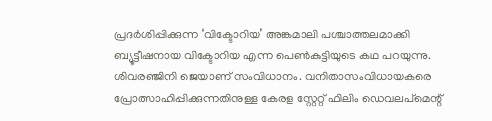പ്രദര്‍ശിപ്പിക്കുന്ന ‘വിക്ടോറിയ’ അങ്കമാലി പശ്ചാത്തലമാക്കി ബ്യൂട്ടീഷനായ വിക്ടോറിയ എന്ന പെണ്‍കുട്ടിയുടെ കഥ പറയുന്നു. ശിവരഞ്ജിനി ജെയാണ് സംവിധാനം. വനിതാസംവിധായകരെ പ്രോത്സാഹിപ്പിക്കുന്നതിനുള്ള കേരള സ്റ്റേറ്റ് ഫിലിം ഡെവലപ്‌മെന്റ്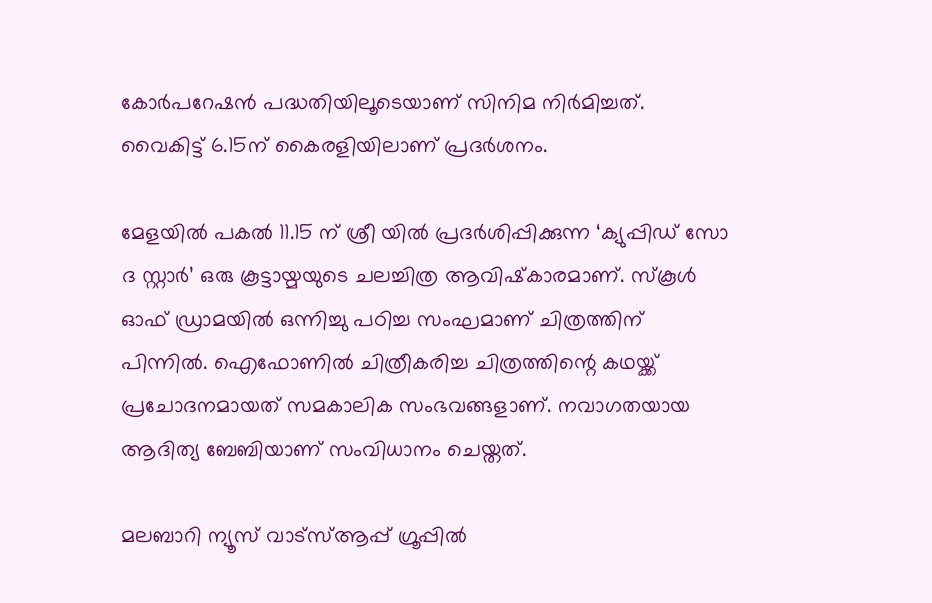കോര്‍പറേഷന്‍ പദ്ധതിയിലൂടെയാണ് സിനിമ നിര്‍മിച്ചത്. വൈകിട്ട് 6.15ന് കൈരളിയിലാണ് പ്രദര്‍ശനം.

മേളയില്‍ പകല്‍ 11.15 ന് ശ്രീ യില്‍ പ്രദര്‍ശിപ്പിക്കുന്ന ‘ക്യുപ്പിഡ് സോ ദ സ്റ്റാര്‍’ ഒരു കൂട്ടായ്മയുടെ ചലച്ചിത്ര ആവിഷ്‌കാരമാണ്. സ്‌കൂള്‍ ഓഫ് ഡ്രാമയില്‍ ഒന്നിച്ചു പഠിച്ച സംഘമാണ് ചിത്രത്തിന് പിന്നില്‍. ഐഫോണില്‍ ചിത്രീകരിച്ച ചിത്രത്തിന്റെ കഥയ്ക്ക് പ്രചോദനമായത് സമകാലിക സംഭവങ്ങളാണ്. നവാഗതയായ ആദിത്യ ബേബിയാണ് സംവിധാനം ചെയ്തത്.

മലബാറി ന്യൂസ് വാട്‌സ്ആപ്പ് ഗ്രൂപ്പില്‍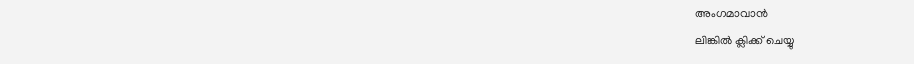അംഗമാവാന്‍
ലിങ്കില്‍ ക്ലിക്ക് ചെയ്യു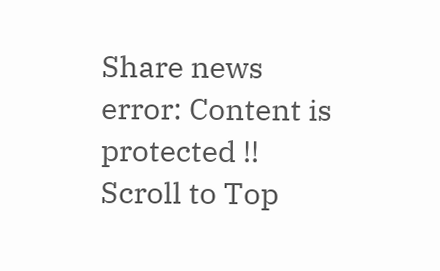Share news
error: Content is protected !!
Scroll to Top